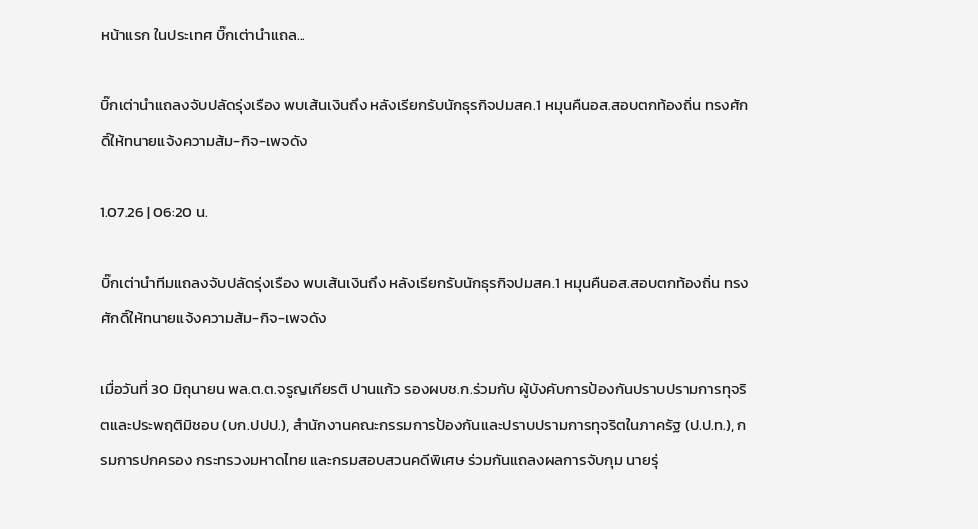หน้าแรก ในประเทศ บิ๊กเต่านำแถล...

บิ๊กเต่านำแถลงจับปลัดรุ่งเรือง พบเส้นเงินถึง หลังเรียกรับนักธุรกิจปมสค.1 หมุนคืนอส.สอบตกท้องถิ่น ทรงศักดิ์ให้ทนายแจ้งความส้ม-กิจ-เพจดัง

1.07.26 | 06:20 น.

บิ๊กเต่านำทีมแถลงจับปลัดรุ่งเรือง พบเส้นเงินถึง หลังเรียกรับนักธุรกิจปมสค.1 หมุนคืนอส.สอบตกท้องถิ่น ทรงศักดิ์ให้ทนายแจ้งความส้ม-กิจ-เพจดัง

เมื่อวันที่ 30 มิถุนายน พล.ต.ต.จรูญเกียรติ ปานแก้ว รองผบช.ก.ร่วมกับ ผู้บังคับการป้องกันปราบปรามการทุจริตและประพฤติมิชอบ (บก.ปปป.), สำนักงานคณะกรรมการป้องกันและปราบปรามการทุจริตในภาครัฐ (ป.ป.ท.), กรมการปกครอง กระทรวงมหาดไทย และกรมสอบสวนคดีพิเศษ ร่วมกันแถลงผลการจับกุม นายรุ่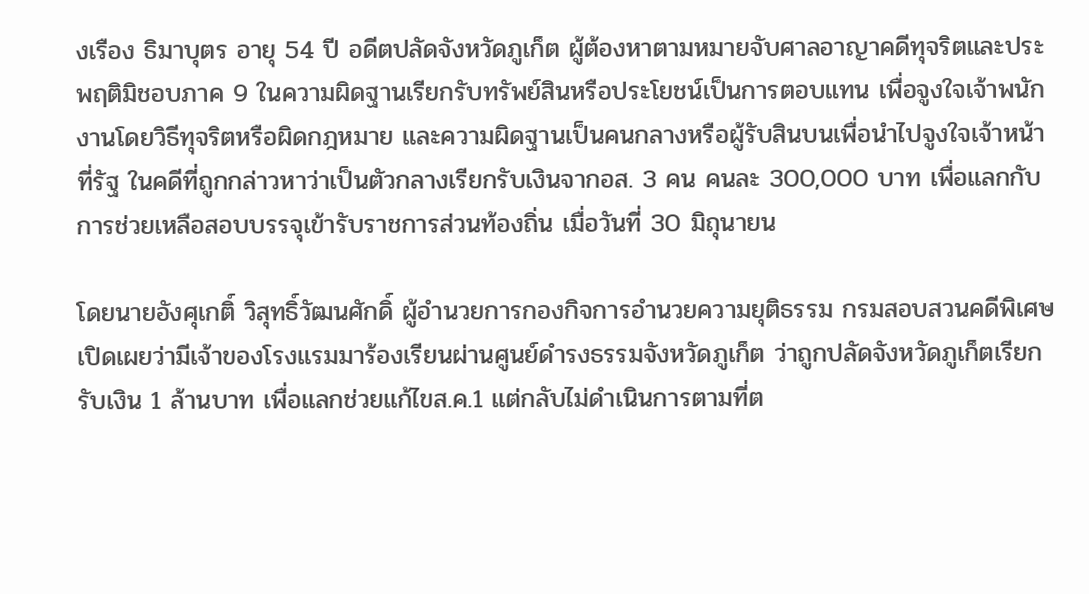งเรือง ธิมาบุตร อายุ 54 ปี อดีตปลัดจังหวัดภูเก็ต ผู้ต้องหาตามหมายจับศาลอาญาคดีทุจริตและประพฤติมิชอบภาค 9 ในความผิดฐานเรียกรับทรัพย์สินหรือประโยชน์เป็นการตอบแทน เพื่อจูงใจเจ้าพนักงานโดยวิธีทุจริตหรือผิดกฎหมาย และความผิดฐานเป็นคนกลางหรือผู้รับสินบนเพื่อนำไปจูงใจเจ้าหน้าที่รัฐ ในคดีที่ถูกกล่าวหาว่าเป็นตัวกลางเรียกรับเงินจากอส. 3 คน คนละ 300,000 บาท เพื่อแลกกับการช่วยเหลือสอบบรรจุเข้ารับราชการส่วนท้องถิ่น เมื่อวันที่ 30 มิถุนายน

โดยนายอังศุเกติ์ วิสุทธิ์วัฒนศักดิ์ ผู้อำนวยการกองกิจการอำนวยความยุติธรรม กรมสอบสวนคดีพิเศษ เปิดเผยว่ามีเจ้าของโรงแรมมาร้องเรียนผ่านศูนย์ดำรงธรรมจังหวัดภูเก็ต ว่าถูกปลัดจังหวัดภูเก็ตเรียกรับเงิน 1 ล้านบาท เพื่อแลกช่วยแก้ไขส.ค.1 แต่กลับไม่ดำเนินการตามที่ต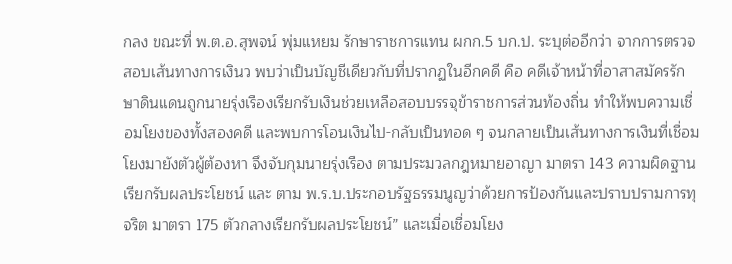กลง ขณะที่ พ.ต.อ.สุพจน์ พุ่มแหยม รักษาราชการแทน ผกก.5 บก.ป. ระบุต่ออีกว่า จากการตรวจสอบเส้นทางการเงินว พบว่าเป็นบัญชีเดียวกับที่ปรากฏในอีกคดี คือ คดีเจ้าหน้าที่อาสาสมัครรักษาดินแดนถูกนายรุ่งเรืองเรียกรับเงินช่วยเหลือสอบบรรจุข้าราชการส่วนท้องถิ่น ทำให้พบความเชื่อมโยงของทั้งสองคดี และพบการโอนเงินไป-กลับเป็นทอด ๆ จนกลายเป็นเส้นทางการเงินที่เชื่อมโยงมายังตัวผู้ต้องหา จึงจับกุมนายรุ่งเรือง ตามประมวลกฎหมายอาญา มาตรา 143 ความผิดฐานเรียกรับผลประโยชน์ และ ตาม พ.ร.บ.ประกอบรัฐธรรมนูญว่าด้วยการป้องกันและปราบปรามการทุจริต มาตรา 175 ตัวกลางเรียกรับผลประโยชน์” และเมื่อเชื่อมโยง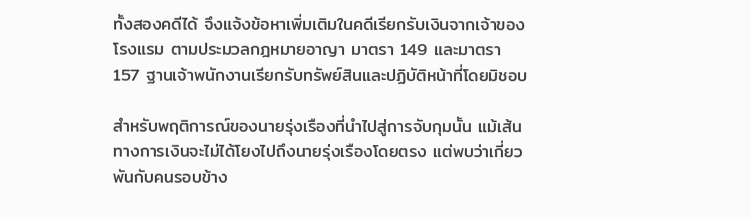ทั้งสองคดีได้ จึงแจ้งข้อหาเพิ่มเติมในคดีเรียกรับเงินจากเจ้าของโรงแรม ตามประมวลกฎหมายอาญา มาตรา 149 และมาตรา 157 ฐานเจ้าพนักงานเรียกรับทรัพย์สินและปฏิบัติหน้าที่โดยมิชอบ

สำหรับพฤติการณ์ของนายรุ่งเรืองที่นำไปสู่การจับกุมนั้น แม้เส้นทางการเงินจะไม่ได้โยงไปถึงนายรุ่งเรืองโดยตรง แต่พบว่าเกี่ยวพันกับคนรอบข้าง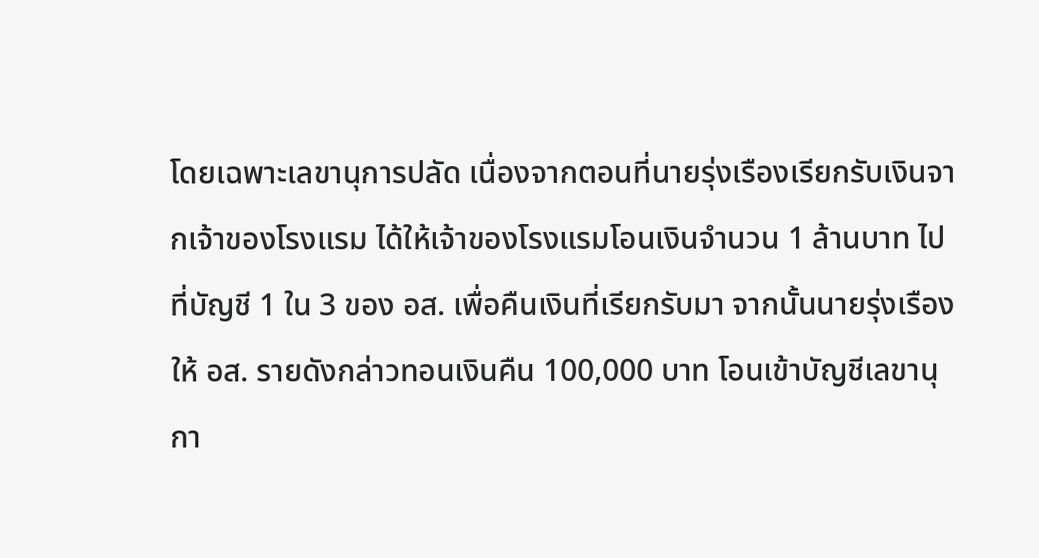โดยเฉพาะเลขานุการปลัด เนื่องจากตอนที่นายรุ่งเรืองเรียกรับเงินจากเจ้าของโรงแรม ได้ให้เจ้าของโรงแรมโอนเงินจำนวน 1 ล้านบาท ไปที่บัญชี 1 ใน 3 ของ อส. เพื่อคืนเงินที่เรียกรับมา จากนั้นนายรุ่งเรืองให้ อส. รายดังกล่าวทอนเงินคืน 100,000 บาท โอนเข้าบัญชีเลขานุกา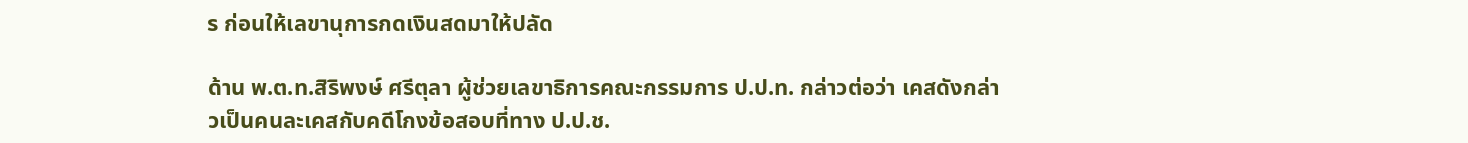ร ก่อนให้เลขานุการกดเงินสดมาให้ปลัด

ด้าน พ.ต.ท.สิริพงษ์ ศรีตุลา ผู้ช่วยเลขาธิการคณะกรรมการ ป.ป.ท. กล่าวต่อว่า เคสดังกล่าวเป็นคนละเคสกับคดีโกงข้อสอบที่ทาง ป.ป.ช.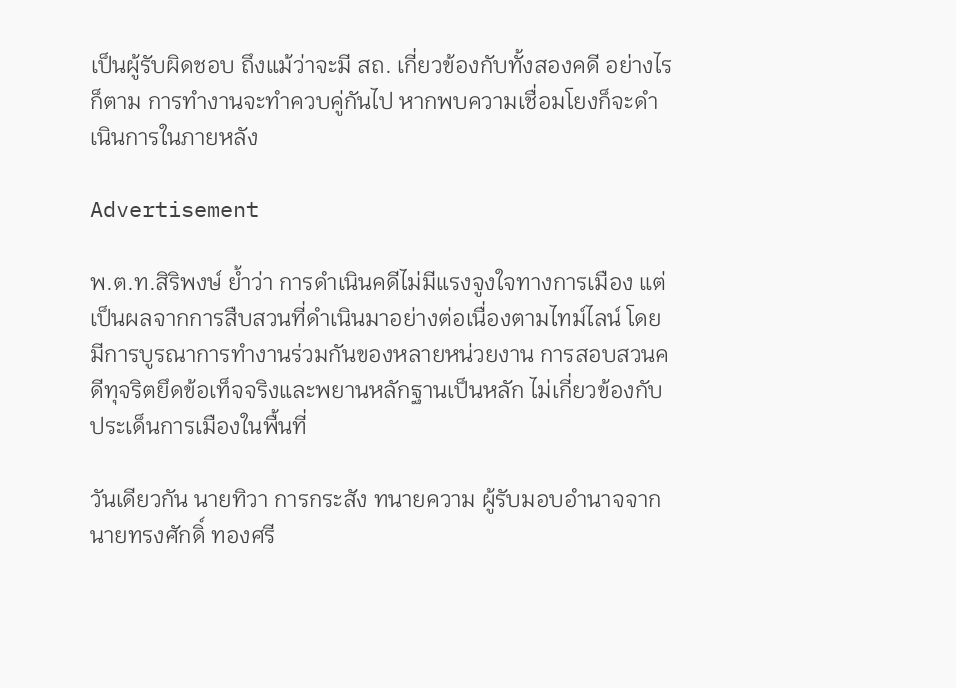เป็นผู้รับผิดชอบ ถึงแม้ว่าจะมี สถ. เกี่ยวข้องกับทั้งสองคดี อย่างไรก็ตาม การทำงานจะทำควบคู่กันไป หากพบความเชื่อมโยงก็จะดำเนินการในภายหลัง

Advertisement

พ.ต.ท.สิริพงษ์ ย้ำว่า การดำเนินคดีไม่มีแรงจูงใจทางการเมือง แต่เป็นผลจากการสืบสวนที่ดำเนินมาอย่างต่อเนื่องตามไทม์ไลน์ โดยมีการบูรณาการทำงานร่วมกันของหลายหน่วยงาน การสอบสวนคดีทุจริตยึดข้อเท็จจริงและพยานหลักฐานเป็นหลัก ไม่เกี่ยวข้องกับประเด็นการเมืองในพื้นที่

วันเดียวกัน นายทิวา การกระสัง ทนายความ ผู้รับมอบอำนาจจากนายทรงศักดิ์ ทองศรี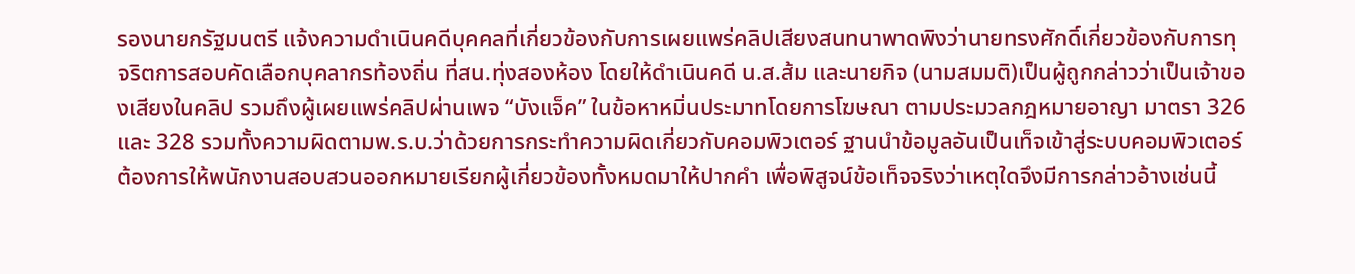รองนายกรัฐมนตรี แจ้งความดำเนินคดีบุคคลที่เกี่ยวข้องกับการเผยแพร่คลิปเสียงสนทนาพาดพิงว่านายทรงศักดิ์เกี่ยวข้องกับการทุจริตการสอบคัดเลือกบุคลากรท้องถิ่น ที่สน.ทุ่งสองห้อง โดยให้ดำเนินคดี น.ส.ส้ม และนายกิจ (นามสมมติ)เป็นผู้ถูกกล่าวว่าเป็นเจ้าของเสียงในคลิป รวมถึงผู้เผยแพร่คลิปผ่านเพจ “บังแจ็ค” ในข้อหาหมิ่นประมาทโดยการโฆษณา ตามประมวลกฎหมายอาญา มาตรา 326 และ 328 รวมทั้งความผิดตามพ.ร.บ.ว่าด้วยการกระทำความผิดเกี่ยวกับคอมพิวเตอร์ ฐานนำข้อมูลอันเป็นเท็จเข้าสู่ระบบคอมพิวเตอร์ ต้องการให้พนักงานสอบสวนออกหมายเรียกผู้เกี่ยวข้องทั้งหมดมาให้ปากคำ เพื่อพิสูจน์ข้อเท็จจริงว่าเหตุใดจึงมีการกล่าวอ้างเช่นนี้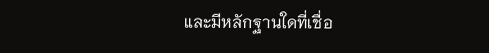และมีหลักฐานใดที่เชื่อ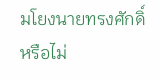มโยงนายทรงศักดิ์หรือไม่